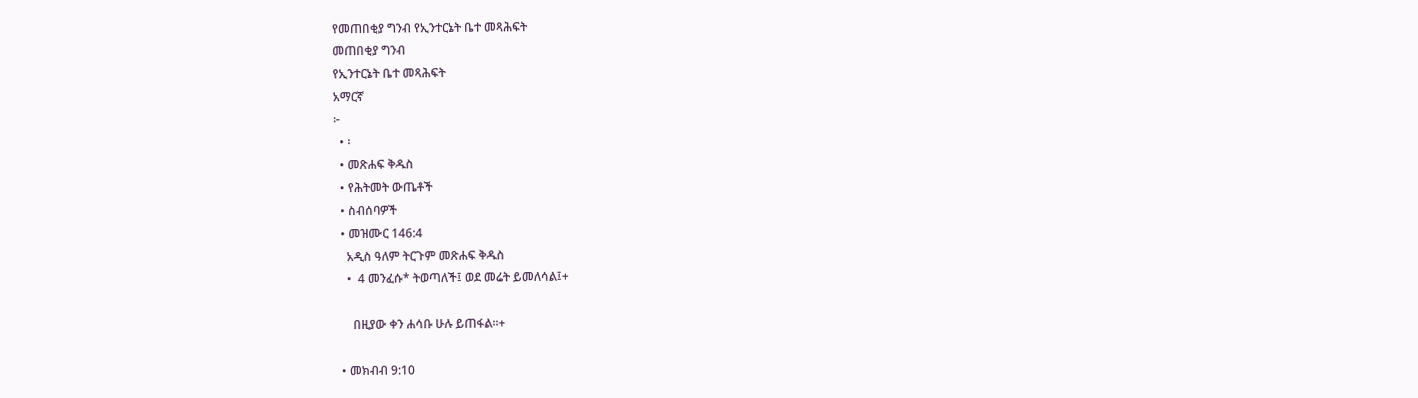የመጠበቂያ ግንብ የኢንተርኔት ቤተ መጻሕፍት
መጠበቂያ ግንብ
የኢንተርኔት ቤተ መጻሕፍት
አማርኛ
፦
  • ፡
  • መጽሐፍ ቅዱስ
  • የሕትመት ውጤቶች
  • ስብሰባዎች
  • መዝሙር 146:4
    አዲስ ዓለም ትርጉም መጽሐፍ ቅዱስ
    •  4 መንፈሱ* ትወጣለች፤ ወደ መሬት ይመለሳል፤+

      በዚያው ቀን ሐሳቡ ሁሉ ይጠፋል።+

  • መክብብ 9:10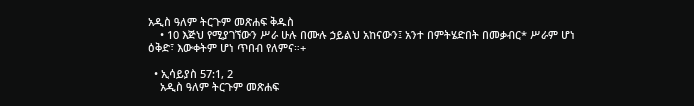አዲስ ዓለም ትርጉም መጽሐፍ ቅዱስ
    • 10 እጅህ የሚያገኘውን ሥራ ሁሉ በሙሉ ኃይልህ አከናውን፤ አንተ በምትሄድበት በመቃብር* ሥራም ሆነ ዕቅድ፣ እውቀትም ሆነ ጥበብ የለምና።+

  • ኢሳይያስ 57:1, 2
    አዲስ ዓለም ትርጉም መጽሐፍ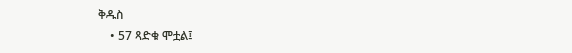ቅዱስ
    • 57 ጻድቁ ሞቷል፤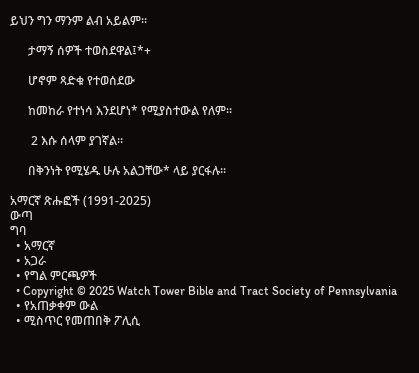ይህን ግን ማንም ልብ አይልም።

      ታማኝ ሰዎች ተወስደዋል፤*+

      ሆኖም ጻድቁ የተወሰደው

      ከመከራ የተነሳ እንደሆነ* የሚያስተውል የለም።

       2 እሱ ሰላም ያገኛል።

      በቅንነት የሚሄዱ ሁሉ አልጋቸው* ላይ ያርፋሉ።

አማርኛ ጽሑፎች (1991-2025)
ውጣ
ግባ
  • አማርኛ
  • አጋራ
  • የግል ምርጫዎች
  • Copyright © 2025 Watch Tower Bible and Tract Society of Pennsylvania
  • የአጠቃቀም ውል
  • ሚስጥር የመጠበቅ ፖሊሲ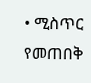• ሚስጥር የመጠበቅ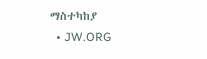ማስተካከያ
  • JW.ORG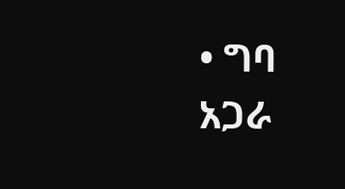• ግባ
አጋራ